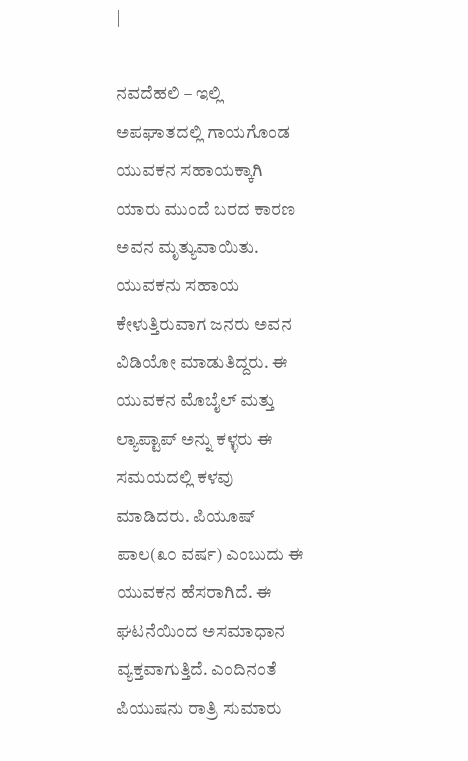|

ನವದೆಹಲಿ – ಇಲ್ಲಿ ಅಪಘಾತದಲ್ಲಿ ಗಾಯಗೊಂಡ ಯುವಕನ ಸಹಾಯಕ್ಕಾಗಿ ಯಾರು ಮುಂದೆ ಬರದ ಕಾರಣ ಅವನ ಮೃತ್ಯುವಾಯಿತು. ಯುವಕನು ಸಹಾಯ ಕೇಳುತ್ತಿರುವಾಗ ಜನರು ಅವನ ವಿಡಿಯೋ ಮಾಡುತಿದ್ದರು. ಈ ಯುವಕನ ಮೊಬೈಲ್ ಮತ್ತು ಲ್ಯಾಪ್ಟಾಪ್ ಅನ್ನು ಕಳ್ಳರು ಈ ಸಮಯದಲ್ಲಿ ಕಳವು ಮಾಡಿದರು. ಪಿಯೂಷ್ ಪಾಲ(೩೦ ವರ್ಷ) ಎಂಬುದು ಈ ಯುವಕನ ಹೆಸರಾಗಿದೆ. ಈ ಘಟನೆಯಿಂದ ಅಸಮಾಧಾನ ವ್ಯಕ್ತವಾಗುತ್ತಿದೆ. ಎಂದಿನಂತೆ ಪಿಯುಷನು ರಾತ್ರಿ ಸುಮಾರು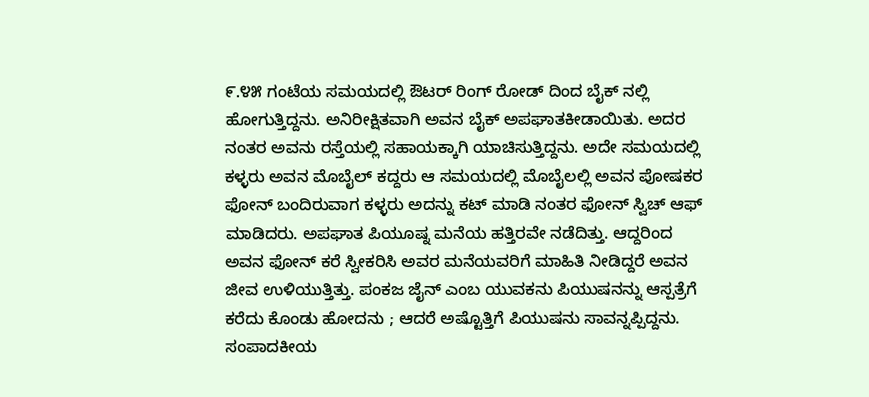೯.೪೫ ಗಂಟೆಯ ಸಮಯದಲ್ಲಿ ಔಟರ್ ರಿಂಗ್ ರೋಡ್ ದಿಂದ ಬೈಕ್ ನಲ್ಲಿ ಹೋಗುತ್ತಿದ್ದನು. ಅನಿರೀಕ್ಷಿತವಾಗಿ ಅವನ ಬೈಕ್ ಅಪಘಾತಕೀಡಾಯಿತು. ಅದರ ನಂತರ ಅವನು ರಸ್ತೆಯಲ್ಲಿ ಸಹಾಯಕ್ಕಾಗಿ ಯಾಚಿಸುತ್ತಿದ್ದನು. ಅದೇ ಸಮಯದಲ್ಲಿ ಕಳ್ಳರು ಅವನ ಮೊಬೈಲ್ ಕದ್ದರು ಆ ಸಮಯದಲ್ಲಿ ಮೊಬೈಲಲ್ಲಿ ಅವನ ಪೋಷಕರ ಫೋನ್ ಬಂದಿರುವಾಗ ಕಳ್ಳರು ಅದನ್ನು ಕಟ್ ಮಾಡಿ ನಂತರ ಫೋನ್ ಸ್ವಿಚ್ ಆಫ್ ಮಾಡಿದರು. ಅಪಘಾತ ಪಿಯೂಷ್ನ ಮನೆಯ ಹತ್ತಿರವೇ ನಡೆದಿತ್ತು. ಆದ್ದರಿಂದ ಅವನ ಫೋನ್ ಕರೆ ಸ್ವೀಕರಿಸಿ ಅವರ ಮನೆಯವರಿಗೆ ಮಾಹಿತಿ ನೀಡಿದ್ದರೆ ಅವನ ಜೀವ ಉಳಿಯುತ್ತಿತ್ತು. ಪಂಕಜ ಜೈನ್ ಎಂಬ ಯುವಕನು ಪಿಯುಷನನ್ನು ಆಸ್ಪತ್ರೆಗೆ ಕರೆದು ಕೊಂಡು ಹೋದನು ; ಆದರೆ ಅಷ್ಟೊತ್ತಿಗೆ ಪಿಯುಷನು ಸಾವನ್ನಪ್ಪಿದ್ದನು.
ಸಂಪಾದಕೀಯ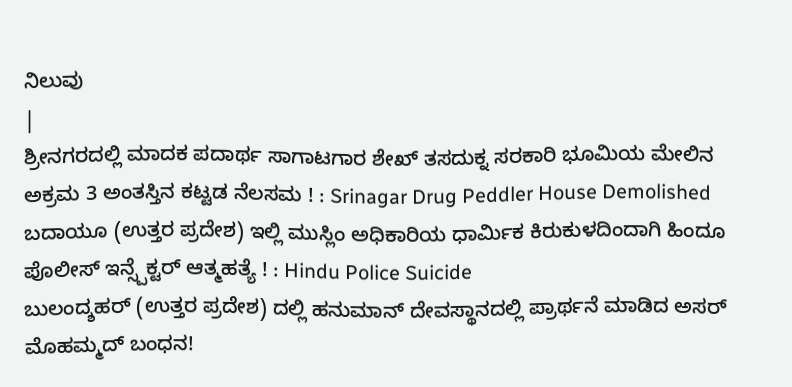ನಿಲುವು
|
ಶ್ರೀನಗರದಲ್ಲಿ ಮಾದಕ ಪದಾರ್ಥ ಸಾಗಾಟಗಾರ ಶೇಖ್ ತಸದುಕ್ನ ಸರಕಾರಿ ಭೂಮಿಯ ಮೇಲಿನ ಅಕ್ರಮ 3 ಅಂತಸ್ತಿನ ಕಟ್ಟಡ ನೆಲಸಮ ! : Srinagar Drug Peddler House Demolished
ಬದಾಯೂ (ಉತ್ತರ ಪ್ರದೇಶ) ಇಲ್ಲಿ ಮುಸ್ಲಿಂ ಅಧಿಕಾರಿಯ ಧಾರ್ಮಿಕ ಕಿರುಕುಳದಿಂದಾಗಿ ಹಿಂದೂ ಪೊಲೀಸ್ ಇನ್ಸ್ಪೆಕ್ಟರ್ ಆತ್ಮಹತ್ಯೆ ! : Hindu Police Suicide
ಬುಲಂದ್ಶಹರ್ (ಉತ್ತರ ಪ್ರದೇಶ) ದಲ್ಲಿ ಹನುಮಾನ್ ದೇವಸ್ಥಾನದಲ್ಲಿ ಪ್ರಾರ್ಥನೆ ಮಾಡಿದ ಅಸರ್ ಮೊಹಮ್ಮದ್ ಬಂಧನ!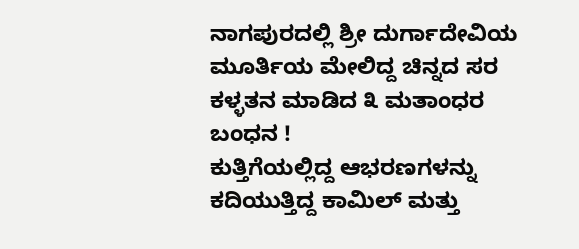ನಾಗಪುರದಲ್ಲಿ ಶ್ರೀ ದುರ್ಗಾದೇವಿಯ ಮೂರ್ತಿಯ ಮೇಲಿದ್ದ ಚಿನ್ನದ ಸರ ಕಳ್ಳತನ ಮಾಡಿದ ೩ ಮತಾಂಧರ ಬಂಧನ !
ಕುತ್ತಿಗೆಯಲ್ಲಿದ್ದ ಆಭರಣಗಳನ್ನು ಕದಿಯುತ್ತಿದ್ದ ಕಾಮಿಲ್ ಮತ್ತು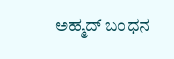ಅಹ್ಮದ್ ಬಂಧನ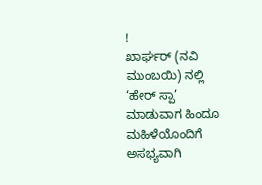!
ಖಾರ್ಘರ್ (ನವಿ ಮುಂಬಯಿ) ನಲ್ಲಿ ‘ಹೇರ್ ಸ್ಪಾ’ ಮಾಡುವಾಗ ಹಿಂದೂ ಮಹಿಳೆಯೊಂದಿಗೆ ಅಸಭ್ಯವಾಗಿ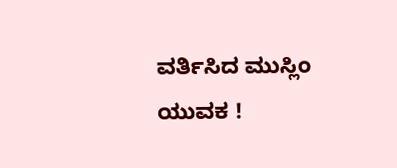ವರ್ತಿಸಿದ ಮುಸ್ಲಿಂ ಯುವಕ !